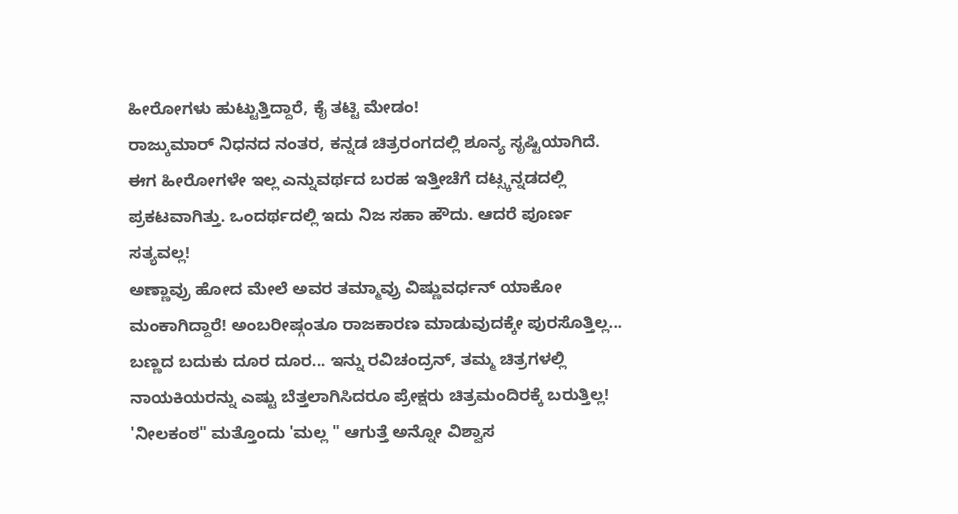ಹೀರೋಗಳು ಹುಟ್ಟುತ್ತಿದ್ದಾರೆ, ಕೈ ತಟ್ಟಿ ಮೇಡಂ!
ರಾಜ್ಕುಮಾರ್ ನಿಧನದ ನಂತರ, ಕನ್ನಡ ಚಿತ್ರರಂಗದಲ್ಲಿ ಶೂನ್ಯ ಸೃಷ್ಟಿಯಾಗಿದೆ. ಈಗ ಹೀರೋಗಳೇ ಇಲ್ಲ ಎನ್ನುವರ್ಥದ ಬರಹ ಇತ್ತೀಚೆಗೆ ದಟ್ಸ್ಕನ್ನಡದಲ್ಲಿ ಪ್ರಕಟವಾಗಿತ್ತು. ಒಂದರ್ಥದಲ್ಲಿ ಇದು ನಿಜ ಸಹಾ ಹೌದು. ಆದರೆ ಪೂರ್ಣ ಸತ್ಯವಲ್ಲ!
ಅಣ್ಣಾವ್ರು ಹೋದ ಮೇಲೆ ಅವರ ತಮ್ಮಾವ್ರು ವಿಷ್ಣುವರ್ಧನ್ ಯಾಕೋ ಮಂಕಾಗಿದ್ದಾರೆ! ಅಂಬರೀಷ್ಗಂತೂ ರಾಜಕಾರಣ ಮಾಡುವುದಕ್ಕೇ ಪುರಸೊತ್ತಿಲ್ಲ... ಬಣ್ಣದ ಬದುಕು ದೂರ ದೂರ... ಇನ್ನು ರವಿಚಂದ್ರನ್, ತಮ್ಮ ಚಿತ್ರಗಳಲ್ಲಿ ನಾಯಕಿಯರನ್ನು ಎಷ್ಟು ಬೆತ್ತಲಾಗಿಸಿದರೂ ಪ್ರೇಕ್ಷರು ಚಿತ್ರಮಂದಿರಕ್ಕೆ ಬರುತ್ತಿಲ್ಲ! 'ನೀಲಕಂಠ" ಮತ್ತೊಂದು 'ಮಲ್ಲ " ಆಗುತ್ತೆ ಅನ್ನೋ ವಿಶ್ವಾಸ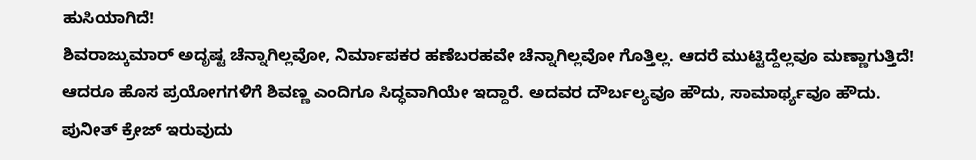ಹುಸಿಯಾಗಿದೆ!
ಶಿವರಾಜ್ಕುಮಾರ್ ಅದೃಷ್ಟ ಚೆನ್ನಾಗಿಲ್ಲವೋ, ನಿರ್ಮಾಪಕರ ಹಣೆಬರಹವೇ ಚೆನ್ನಾಗಿಲ್ಲವೋ ಗೊತ್ತಿಲ್ಲ. ಆದರೆ ಮುಟ್ಟಿದ್ದೆಲ್ಲವೂ ಮಣ್ಣಾಗುತ್ತಿದೆ! ಆದರೂ ಹೊಸ ಪ್ರಯೋಗಗಳಿಗೆ ಶಿವಣ್ಣ ಎಂದಿಗೂ ಸಿದ್ಧವಾಗಿಯೇ ಇದ್ದಾರೆ. ಅದವರ ದೌರ್ಬಲ್ಯವೂ ಹೌದು, ಸಾಮಾರ್ಥ್ಯವೂ ಹೌದು.
ಪುನೀತ್ ಕ್ರೇಜ್ ಇರುವುದು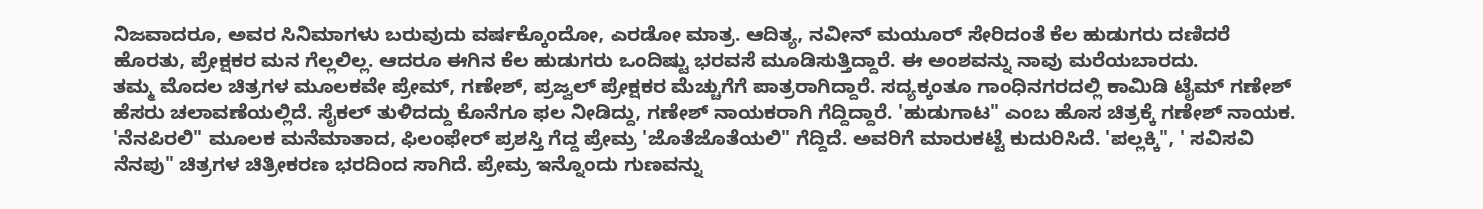ನಿಜವಾದರೂ, ಅವರ ಸಿನಿಮಾಗಳು ಬರುವುದು ವರ್ಷಕ್ಕೊಂದೋ, ಎರಡೋ ಮಾತ್ರ. ಆದಿತ್ಯ, ನವೀನ್ ಮಯೂರ್ ಸೇರಿದಂತೆ ಕೆಲ ಹುಡುಗರು ದಣಿದರೆ ಹೊರತು, ಪ್ರೇಕ್ಷಕರ ಮನ ಗೆಲ್ಲಲಿಲ್ಲ. ಆದರೂ ಈಗಿನ ಕೆಲ ಹುಡುಗರು ಒಂದಿಷ್ಟು ಭರವಸೆ ಮೂಡಿಸುತ್ತಿದ್ದಾರೆ. ಈ ಅಂಶವನ್ನು ನಾವು ಮರೆಯಬಾರದು.
ತಮ್ಮ ಮೊದಲ ಚಿತ್ರಗಳ ಮೂಲಕವೇ ಪ್ರೇಮ್, ಗಣೇಶ್, ಪ್ರಜ್ವಲ್ ಪ್ರೇಕ್ಷಕರ ಮೆಚ್ಚುಗೆಗೆ ಪಾತ್ರರಾಗಿದ್ದಾರೆ. ಸದ್ಯಕ್ಕಂತೂ ಗಾಂಧಿನಗರದಲ್ಲಿ ಕಾಮಿಡಿ ಟೈಮ್ ಗಣೇಶ್ ಹೆಸರು ಚಲಾವಣೆಯಲ್ಲಿದೆ. ಸೈಕಲ್ ತುಳಿದದ್ದು ಕೊನೆಗೂ ಫಲ ನೀಡಿದ್ದು, ಗಣೇಶ್ ನಾಯಕರಾಗಿ ಗೆದ್ದಿದ್ದಾರೆ. 'ಹುಡುಗಾಟ" ಎಂಬ ಹೊಸ ಚಿತ್ರಕ್ಕೆ ಗಣೇಶ್ ನಾಯಕ.
'ನೆನಪಿರಲಿ" ಮೂಲಕ ಮನೆಮಾತಾದ, ಫಿಲಂಫೇರ್ ಪ್ರಶಸ್ತಿ ಗೆದ್ದ ಪ್ರೇಮ್ರ 'ಜೊತೆಜೊತೆಯಲಿ" ಗೆದ್ದಿದೆ. ಅವರಿಗೆ ಮಾರುಕಟ್ಟೆ ಕುದುರಿಸಿದೆ. 'ಪಲ್ಲಕ್ಕಿ", ' ಸವಿಸವಿ ನೆನಪು" ಚಿತ್ರಗಳ ಚಿತ್ರೀಕರಣ ಭರದಿಂದ ಸಾಗಿದೆ. ಪ್ರೇಮ್ರ ಇನ್ನೊಂದು ಗುಣವನ್ನು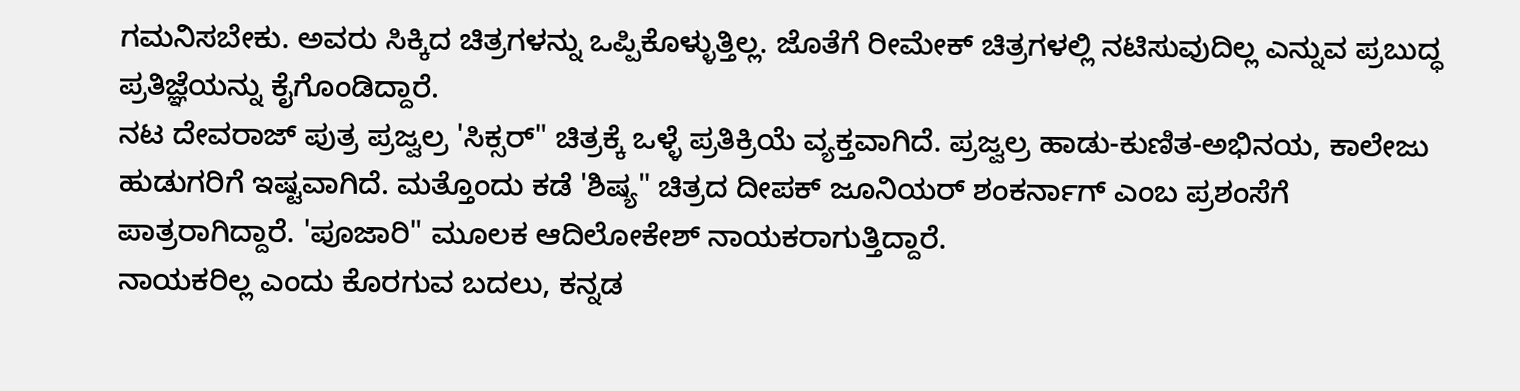ಗಮನಿಸಬೇಕು. ಅವರು ಸಿಕ್ಕಿದ ಚಿತ್ರಗಳನ್ನು ಒಪ್ಪಿಕೊಳ್ಳುತ್ತಿಲ್ಲ. ಜೊತೆಗೆ ರೀಮೇಕ್ ಚಿತ್ರಗಳಲ್ಲಿ ನಟಿಸುವುದಿಲ್ಲ ಎನ್ನುವ ಪ್ರಬುದ್ಧ ಪ್ರತಿಜ್ಞೆಯನ್ನು ಕೈಗೊಂಡಿದ್ದಾರೆ.
ನಟ ದೇವರಾಜ್ ಪುತ್ರ ಪ್ರಜ್ವಲ್ರ 'ಸಿಕ್ಸರ್" ಚಿತ್ರಕ್ಕೆ ಒಳ್ಳೆ ಪ್ರತಿಕ್ರಿಯೆ ವ್ಯಕ್ತವಾಗಿದೆ. ಪ್ರಜ್ವಲ್ರ ಹಾಡು-ಕುಣಿತ-ಅಭಿನಯ, ಕಾಲೇಜು ಹುಡುಗರಿಗೆ ಇಷ್ಟವಾಗಿದೆ. ಮತ್ತೊಂದು ಕಡೆ 'ಶಿಷ್ಯ" ಚಿತ್ರದ ದೀಪಕ್ ಜೂನಿಯರ್ ಶಂಕರ್ನಾಗ್ ಎಂಬ ಪ್ರಶಂಸೆಗೆ ಪಾತ್ರರಾಗಿದ್ದಾರೆ. 'ಪೂಜಾರಿ" ಮೂಲಕ ಆದಿಲೋಕೇಶ್ ನಾಯಕರಾಗುತ್ತಿದ್ದಾರೆ.
ನಾಯಕರಿಲ್ಲ ಎಂದು ಕೊರಗುವ ಬದಲು, ಕನ್ನಡ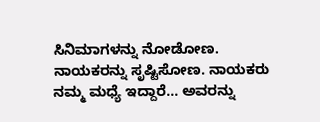ಸಿನಿಮಾಗಳನ್ನು ನೋಡೋಣ. ನಾಯಕರನ್ನು ಸೃಷ್ಟಿಸೋಣ. ನಾಯಕರು ನಮ್ಮ ಮಧ್ಯೆ ಇದ್ದಾರೆ... ಅವರನ್ನು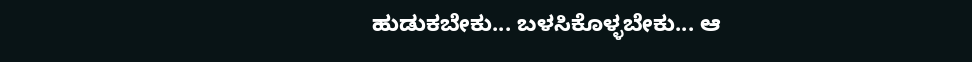ಹುಡುಕಬೇಕು... ಬಳಸಿಕೊಳ್ಳಬೇಕು... ಆ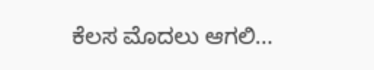ಕೆಲಸ ಮೊದಲು ಆಗಲಿ...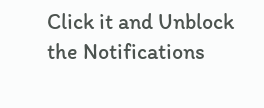Click it and Unblock the Notifications